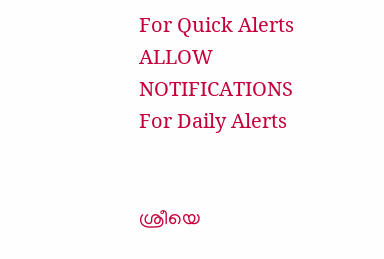For Quick Alerts
ALLOW NOTIFICATIONS
For Daily Alerts


ശ്രീയെ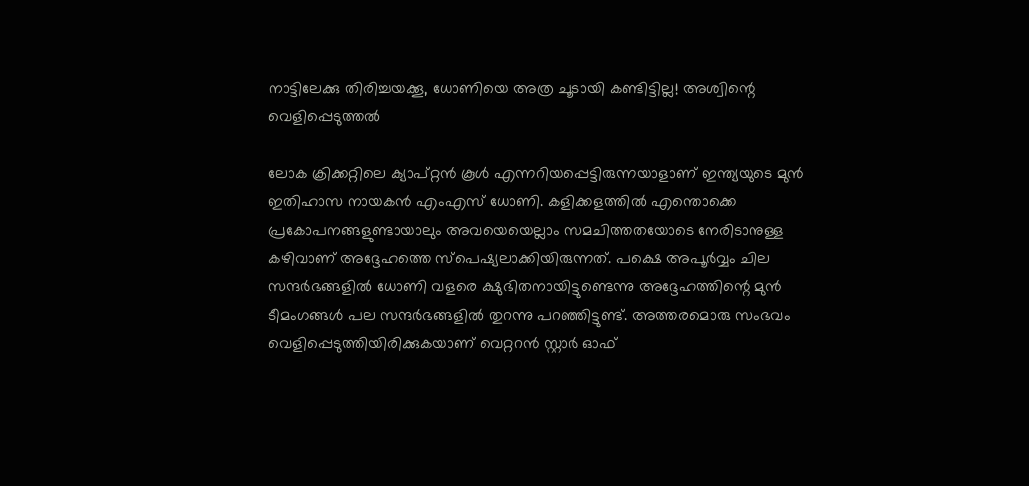നാട്ടിലേക്കു തിരിച്ചയക്കൂ, ധോണിയെ അത്ര ചൂടായി കണ്ടിട്ടില്ല! അശ്വിന്റെ വെളിപ്പെടുത്തല്‍

ലോക ക്രിക്കറ്റിലെ ക്യാപ്റ്റന്‍ കൂള്‍ എന്നറിയപ്പെട്ടിരുന്നയാളാണ് ഇന്ത്യയുടെ മുന്‍ ഇതിഹാസ നായകന്‍ എംഎസ് ധോണി. കളിക്കളത്തില്‍ എന്തൊക്കെ പ്രകോപനങ്ങളുണ്ടായാലും അവയെയെല്ലാം സമചിത്തതയോടെ നേരിടാനുള്ള കഴിവാണ് അദ്ദേഹത്തെ സ്‌പെഷ്യലാക്കിയിരുന്നത്. പക്ഷെ അപൂര്‍വ്വം ചില സന്ദര്‍ഭങ്ങളില്‍ ധോണി വളരെ ക്ഷുഭിതനായിട്ടുണ്ടെന്നു അദ്ദേഹത്തിന്റെ മുന്‍ ടീമംഗങ്ങള്‍ പല സന്ദര്‍ഭങ്ങളില്‍ തുറന്നു പറഞ്ഞിട്ടുണ്ട്. അത്തരമൊരു സംഭവം വെളിപ്പെടുത്തിയിരിക്കുകയാണ് വെറ്ററന്‍ സ്റ്റാര്‍ ഓഫ്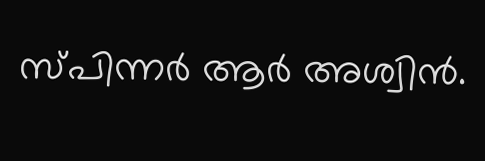സ്പിന്നര്‍ ആര്‍ അശ്വിന്‍.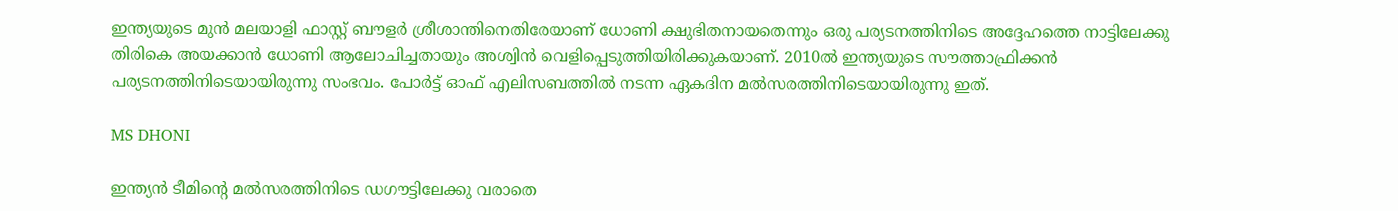ഇന്ത്യയുടെ മുന്‍ മലയാളി ഫാസ്റ്റ് ബൗളര്‍ ശ്രീശാന്തിനെതിരേയാണ് ധോണി ക്ഷുഭിതനായതെന്നും ഒരു പര്യടനത്തിനിടെ അദ്ദേഹത്തെ നാട്ടിലേക്കു തിരികെ അയക്കാന്‍ ധോണി ആലോചിച്ചതായും അശ്വിന്‍ വെളിപ്പെടുത്തിയിരിക്കുകയാണ്. 2010ല്‍ ഇന്ത്യയുടെ സൗത്താഫ്രിക്കന്‍ പര്യടനത്തിനിടെയായിരുന്നു സംഭവം. പോര്‍ട്ട് ഓഫ് എലിസബത്തില്‍ നടന്ന ഏകദിന മല്‍സരത്തിനിടെയായിരുന്നു ഇത്.

MS DHONI

ഇന്ത്യന്‍ ടീമിന്റെ മല്‍സരത്തിനിടെ ഡഗൗട്ടിലേക്കു വരാതെ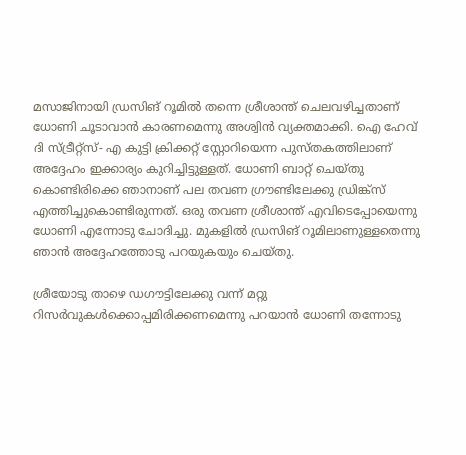മസാജിനായി ഡ്രസിങ് റൂമില്‍ തന്നെ ശ്രീശാന്ത് ചെലവഴിച്ചതാണ് ധോണി ചൂടാവാന്‍ കാരണമെന്നു അശ്വിന്‍ വ്യക്തമാക്കി. ഐ ഹേവ് ദി സ്ട്രീറ്റ്‌സ്- എ കുട്ടി ക്രിക്കറ്റ് സ്റ്റോറിയെന്ന പുസ്തകത്തിലാണ് അദ്ദേഹം ഇക്കാര്യം കുറിച്ചിട്ടുള്ളത്. ധോണി ബാറ്റ് ചെയ്തു കൊണ്ടിരിക്കെ ഞാനാണ് പല തവണ ഗ്രൗണ്ടിലേക്കു ഡ്രിങ്ക്‌സ് എത്തിച്ചുകൊണ്ടിരുന്നത്. ഒരു തവണ ശ്രീശാന്ത് എവിടെപ്പോയെന്നു ധോണി എന്നോടു ചോദിച്ചു. മുകളില്‍ ഡ്രസിങ് റൂമിലാണുള്ളതെന്നു ഞാന്‍ അദ്ദേഹത്തോടു പറയുകയും ചെയ്തു.

ശ്രീയോടു താഴെ ഡഗൗട്ടിലേക്കു വന്ന് മറ്റു റിസര്‍വുകള്‍ക്കൊപ്പമിരിക്കണമെന്നു പറയാന്‍ ധോണി തന്നോടു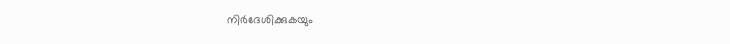നിര്‍ദേശിക്കുകയും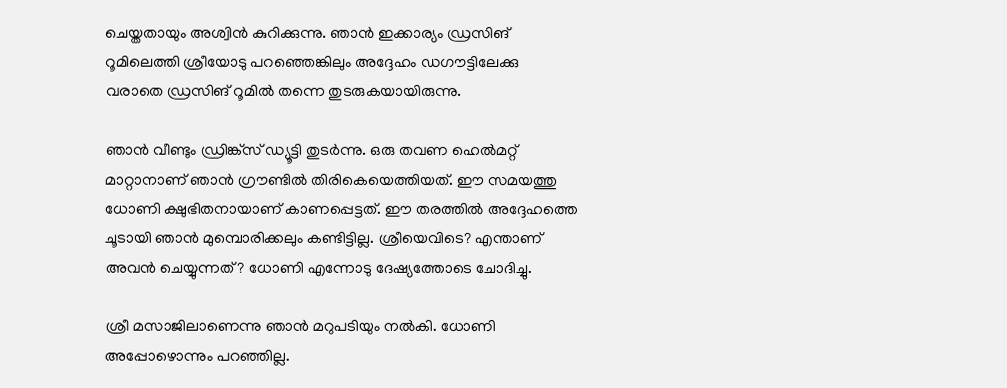ചെയ്തതായും അശ്വിന്‍ കുറിക്കുന്നു. ഞാന്‍ ഇക്കാര്യം ഡ്രസിങ് റൂമിലെത്തി ശ്രീയോടു പറഞ്ഞെങ്കിലും അദ്ദേഹം ഡഗൗട്ടിലേക്കു വരാതെ ഡ്രസിങ് റൂമില്‍ തന്നെ തുടരുകയായിരുന്നു.

ഞാന്‍ വീണ്ടും ഡ്രിങ്ക്സ് ഡ്യൂട്ടി തുടര്‍ന്നു. ഒരു തവണ ഹെല്‍മറ്റ് മാറ്റാനാണ് ഞാന്‍ ഗ്രൗണ്ടില്‍ തിരികെയെത്തിയത്. ഈ സമയത്തു ധോണി ക്ഷുഭിതനായാണ് കാണപ്പെട്ടത്. ഈ തരത്തില്‍ അദ്ദേഹത്തെ ചൂടായി ഞാന്‍ മുമ്പൊരിക്കലും കണ്ടിട്ടില്ല. ശ്രീയെവിടെ? എന്താണ് അവന്‍ ചെയ്യുന്നത്? ധോണി എന്നോടു ദേഷ്യത്തോടെ ചോദിച്ചു.

ശ്രീ മസാജിലാണെന്നു ഞാന്‍ മറുപടിയും നല്‍കി. ധോണി അപ്പോഴൊന്നും പറഞ്ഞില്ല.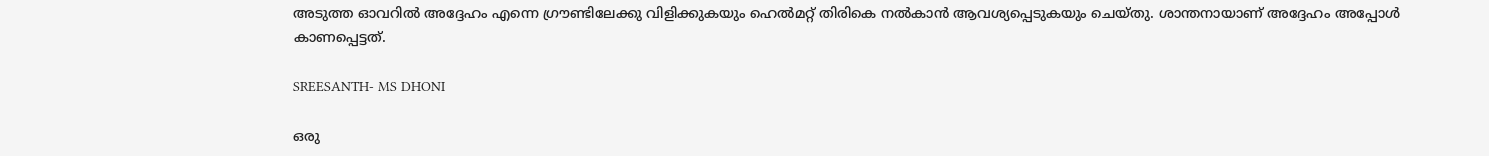അടുത്ത ഓവറില്‍ അദ്ദേഹം എന്നെ ഗ്രൗണ്ടിലേക്കു വിളിക്കുകയും ഹെല്‍മറ്റ് തിരികെ നല്‍കാന്‍ ആവശ്യപ്പെടുകയും ചെയ്തു. ശാന്തനായാണ് അദ്ദേഹം അപ്പോള്‍ കാണപ്പെട്ടത്.

SREESANTH- MS DHONI

ഒരു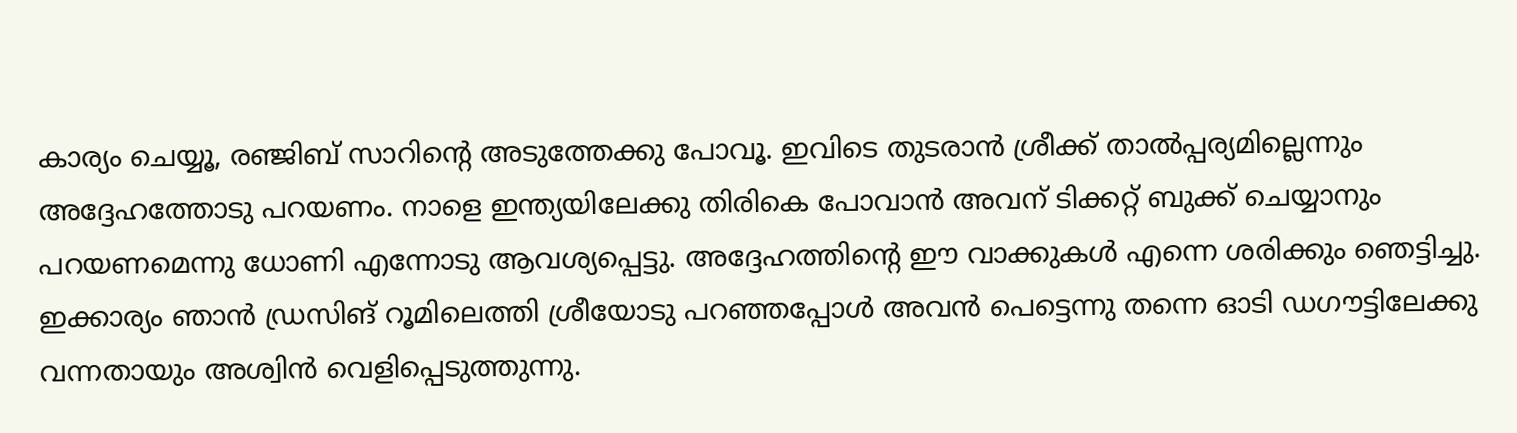കാര്യം ചെയ്യൂ, രഞ്ജിബ് സാറിന്റെ അടുത്തേക്കു പോവൂ. ഇവിടെ തുടരാന്‍ ശ്രീക്ക് താല്‍പ്പര്യമില്ലെന്നും അദ്ദേഹത്തോടു പറയണം. നാളെ ഇന്ത്യയിലേക്കു തിരികെ പോവാന്‍ അവന് ടിക്കറ്റ് ബുക്ക് ചെയ്യാനും പറയണമെന്നു ധോണി എന്നോടു ആവശ്യപ്പെട്ടു. അദ്ദേഹത്തിന്റെ ഈ വാക്കുകള്‍ എന്നെ ശരിക്കും ഞെട്ടിച്ചു. ഇക്കാര്യം ഞാന്‍ ഡ്രസിങ് റൂമിലെത്തി ശ്രീയോടു പറഞ്ഞപ്പോള്‍ അവന്‍ പെട്ടെന്നു തന്നെ ഓടി ഡഗൗട്ടിലേക്കു വന്നതായും അശ്വിന്‍ വെളിപ്പെടുത്തുന്നു.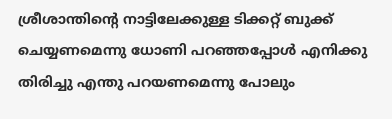ശ്രീശാന്തിന്റെ നാട്ടിലേക്കുള്ള ടിക്കറ്റ് ബുക്ക് ചെയ്യണമെന്നു ധോണി പറഞ്ഞപ്പോള്‍ എനിക്കു തിരിച്ചു എന്തു പറയണമെന്നു പോലും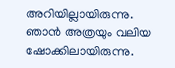അറിയില്ലായിരുന്നു. ഞാന്‍ അത്രയും വലിയ ഷോക്കിലായിരുന്നു.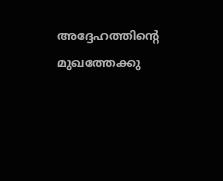അദ്ദേഹത്തിന്റെ മുഖത്തേക്കു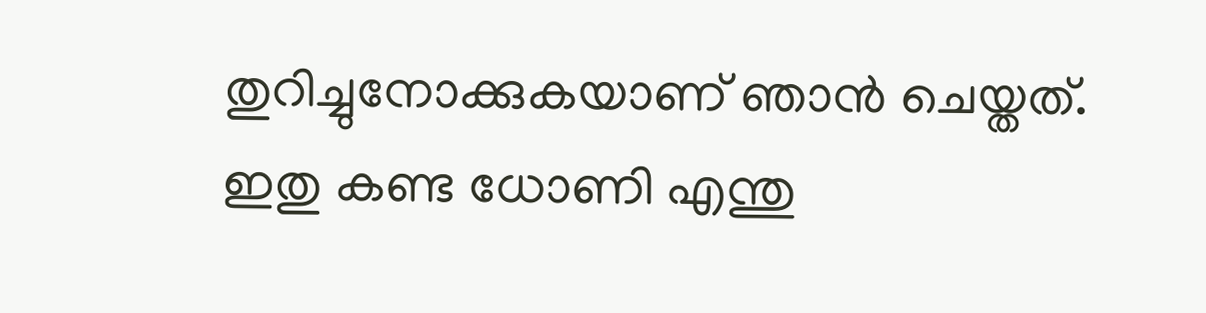തുറിച്ചുനോക്കുകയാണ് ഞാന്‍ ചെയ്തത്. ഇതു കണ്ട ധോണി എന്തു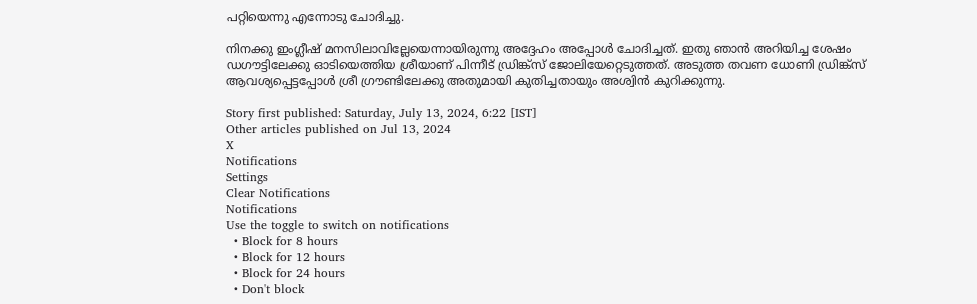പറ്റിയെന്നു എന്നോടു ചോദിച്ചു.

നിനക്കു ഇംഗ്ലീഷ് മനസിലാവില്ലേയെന്നായിരുന്നു അദ്ദേഹം അപ്പോള്‍ ചോദിച്ചത്. ഇതു ഞാന്‍ അറിയിച്ച ശേഷം ഡഗൗട്ടിലേക്കു ഓടിയെത്തിയ ശ്രീയാണ് പിന്നീട് ഡ്രിങ്ക്സ് ജോലിയേറ്റെടുത്തത്. അടുത്ത തവണ ധോണി ഡ്രിങ്ക്സ് ആവശ്യപ്പെട്ടപ്പോള്‍ ശ്രീ ഗ്രൗണ്ടിലേക്കു അതുമായി കുതിച്ചതായും അശ്വിന്‍ കുറിക്കുന്നു.

Story first published: Saturday, July 13, 2024, 6:22 [IST]
Other articles published on Jul 13, 2024
X
Notifications
Settings
Clear Notifications
Notifications
Use the toggle to switch on notifications
  • Block for 8 hours
  • Block for 12 hours
  • Block for 24 hours
  • Don't block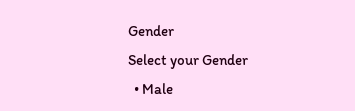Gender
Select your Gender
  • Male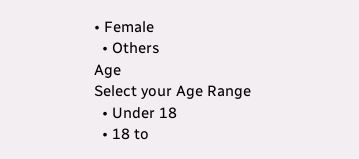• Female
  • Others
Age
Select your Age Range
  • Under 18
  • 18 to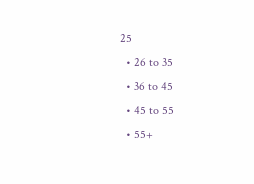25
  • 26 to 35
  • 36 to 45
  • 45 to 55
  • 55+